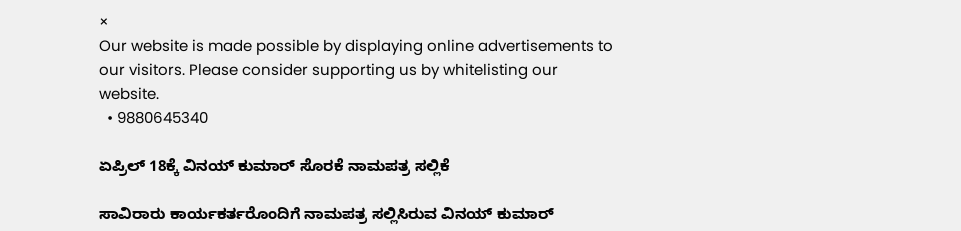×
Our website is made possible by displaying online advertisements to our visitors. Please consider supporting us by whitelisting our website.
  • 9880645340

ಏಪ್ರಿಲ್ 18ಕ್ಕೆ ವಿನಯ್ ಕುಮಾರ್ ಸೊರಕೆ ನಾಮಪತ್ರ ಸಲ್ಲಿಕೆ

ಸಾವಿರಾರು ಕಾರ್ಯಕರ್ತರೊಂದಿಗೆ ನಾಮಪತ್ರ ಸಲ್ಲಿಸಿರುವ ವಿನಯ್ ಕುಮಾರ್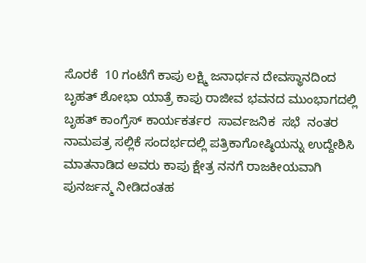ಸೊರಕೆ  10 ಗಂಟೆಗೆ ಕಾಪು ಲಕ್ಷ್ಮಿ ಜನಾರ್ಧನ ದೇವಸ್ಥಾನದಿಂದ ಬೃಹತ್ ಶೋಭಾ ಯಾತ್ರೆ ಕಾಪು ರಾಜೀವ ಭವನದ ಮುಂಭಾಗದಲ್ಲಿ ಬೃಹತ್ ಕಾಂಗ್ರೆಸ್ ಕಾರ್ಯಕರ್ತರ  ಸಾರ್ವಜನಿಕ  ಸಭೆ  ನಂತರ ನಾಮಪತ್ರ ಸಲ್ಲಿಕೆ ಸಂದರ್ಭದಲ್ಲಿ ಪತ್ರಿಕಾಗೋಷ್ಠಿಯನ್ನು ಉದ್ದೇಶಿಸಿ ಮಾತನಾಡಿದ ಅವರು ಕಾಪು ಕ್ಷೇತ್ರ ನನಗೆ ರಾಜಕೀಯವಾಗಿ ಪುನರ್ಜನ್ಮ ನೀಡಿದಂತಹ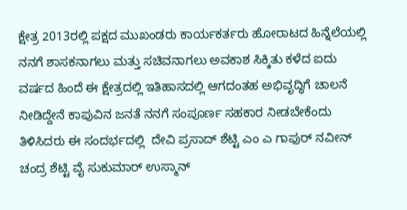ಕ್ಷೇತ್ರ 2013ರಲ್ಲಿ ಪಕ್ಷದ ಮುಖಂಡರು ಕಾರ್ಯಕರ್ತರು ಹೋರಾಟದ ಹಿನ್ನೆಲೆಯಲ್ಲಿ ನನಗೆ ಶಾಸಕನಾಗಲು ಮತ್ತು ಸಚಿವನಾಗಲು ಅವಕಾಶ ಸಿಕ್ಕಿತು ಕಳೆದ ಐದು ವರ್ಷದ ಹಿಂದೆ ಈ ಕ್ಷೇತ್ರದಲ್ಲಿ ಇತಿಹಾಸದಲ್ಲಿ ಆಗದಂತಹ ಅಭಿವೃದ್ಧಿಗೆ ಚಾಲನೆ ನೀಡಿದ್ದೇನೆ ಕಾಪುವಿನ ಜನತೆ ನನಗೆ ಸಂಪೂರ್ಣ ಸಹಕಾರ ನೀಡಬೇಕೆಂದು  ತಿಳಿಸಿದರು ಈ ಸಂದರ್ಭದಲ್ಲಿ  ದೇವಿ ಪ್ರಸಾದ್ ಶೆಟ್ಟಿ ಎಂ ಎ ಗಾಫುರ್ ನವೀನ್ ಚಂದ್ರ ಶೆಟ್ಟಿ ವೈ ಸುಕುಮಾರ್ ಉಸ್ಮಾನ್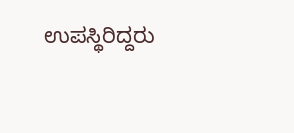ಉಪಸ್ಥಿರಿದ್ದರು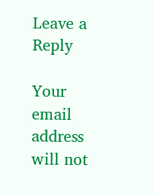Leave a Reply

Your email address will not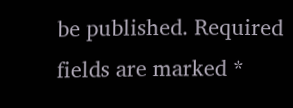be published. Required fields are marked *